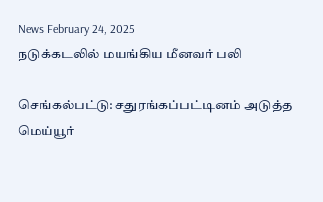News February 24, 2025
நடுக்கடலில் மயங்கிய மீனவர் பலி

செங்கல்பட்டு: சதுரங்கப்பட்டினம் அடுத்த மெய்யூர்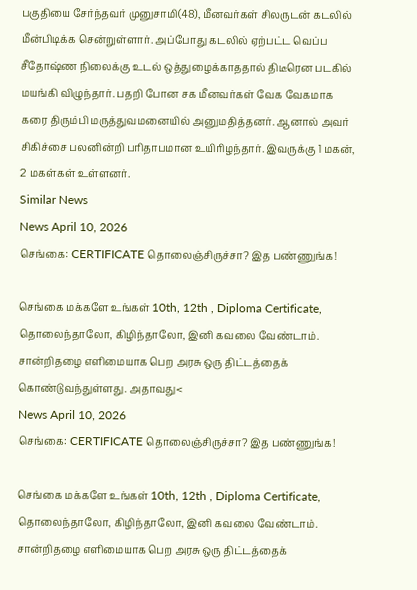பகுதியை சேர்ந்தவர் முனுசாமி(48), மீனவர்கள் சிலருடன் கடலில் மீன்பிடிக்க சென்றுள்ளார். அப்போது கடலில் ஏற்பட்ட வெப்ப சீதோஷ்ண நிலைக்கு உடல் ஒத்துழைக்காததால் திடீரென படகில் மயங்கி விழுந்தார். பதறி போன சக மீனவர்கள் வேக வேகமாக கரை திரும்பி மருத்துவமனையில் அனுமதித்தனர். ஆனால் அவர் சிகிச்சை பலனின்றி பரிதாபமான உயிரிழந்தார். இவருக்கு 1 மகன், 2 மகள்கள் உள்ளனர்.
Similar News
News April 10, 2026
செங்கை: CERTIFICATE தொலைஞ்சிருச்சா? இத பண்ணுங்க!

செங்கை மக்களே உங்கள் 10th, 12th , Diploma Certificate, தொலைந்தாலோ, கிழிந்தாலோ, இனி கவலை வேண்டாம். சான்றிதழை எளிமையாக பெற அரசு ஒரு திட்டத்தைக் கொண்டுவந்துள்ளது. அதாவது<
News April 10, 2026
செங்கை: CERTIFICATE தொலைஞ்சிருச்சா? இத பண்ணுங்க!

செங்கை மக்களே உங்கள் 10th, 12th , Diploma Certificate, தொலைந்தாலோ, கிழிந்தாலோ, இனி கவலை வேண்டாம். சான்றிதழை எளிமையாக பெற அரசு ஒரு திட்டத்தைக்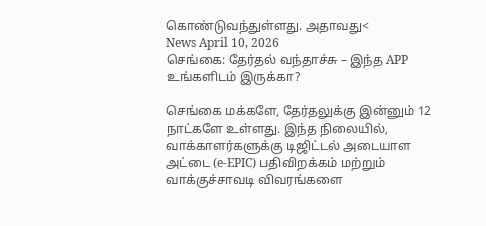கொண்டுவந்துள்ளது. அதாவது<
News April 10, 2026
செங்கை: தேர்தல் வந்தாச்சு – இந்த APP உங்களிடம் இருக்கா?

செங்கை மக்களே, தேர்தலுக்கு இன்னும் 12 நாட்களே உள்ளது. இந்த நிலையில், வாக்காளர்களுக்கு டிஜிட்டல் அடையாள அட்டை (e-EPIC) பதிவிறக்கம் மற்றும் வாக்குச்சாவடி விவரங்களை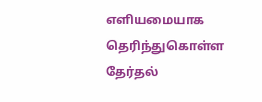எளியமையாக தெரிந்துகொள்ள தேர்தல்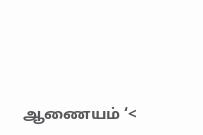ஆணையம் ‘<